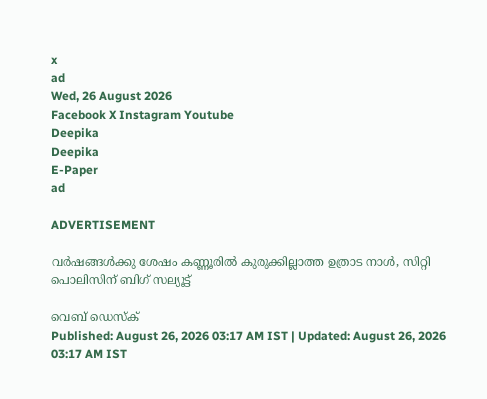x
ad
Wed, 26 August 2026
Facebook X Instagram Youtube
Deepika
Deepika
E-Paper
ad

ADVERTISEMENT

വർഷങ്ങൾക്കു ശേഷം കണ്ണൂരിൽ കുരുക്കില്ലാത്ത ഉത്രാട നാൾ, സിറ്റി പൊലിസിന് ബിഗ് സല്യൂട്ട്

വെബ് ഡെസ്ക്
Published: August 26, 2026 03:17 AM IST | Updated: August 26, 2026 03:17 AM IST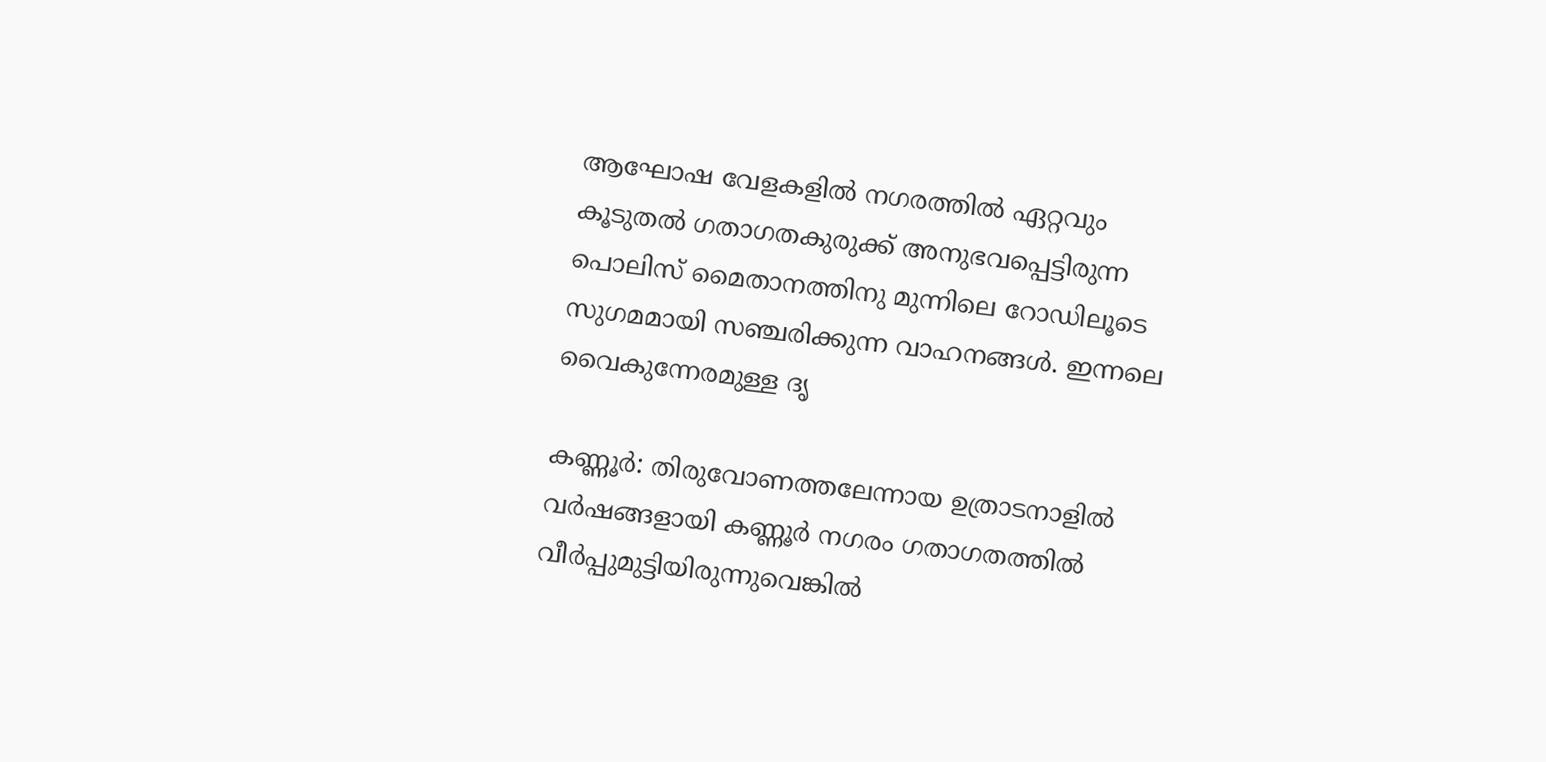ആഘോഷ വേളകളിൽ നഗരത്തിൽ ഏറ്റവും കൂടുതൽ ഗതാഗതകുരുക്ക് അനുഭവപ്പെട്ടിരുന്ന പൊലിസ് മൈതാനത്തിനു മുന്നിലെ റോഡിലൂടെ സുഗമമായി സഞ്ചരിക്കുന്ന വാഹനങ്ങൾ. ഇന്നലെ വൈകുന്നേരമുള്ള ദൃ

കണ്ണൂർ: തിരുവോണത്തലേന്നായ ഉത്രാടനാളിൽ വർഷങ്ങളായി കണ്ണൂർ നഗരം ഗതാഗതത്തിൽ വീർപ്പുമുട്ടിയിരുന്നുവെങ്കിൽ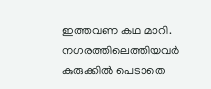ഇത്തവണ കഥ മാറി. നഗരത്തിലെത്തിയവർ കുരുക്കിൽ പെടാതെ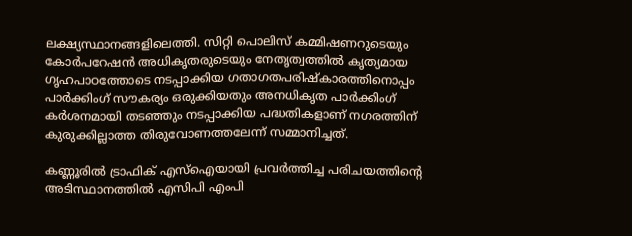ലക്ഷ്യസ്ഥാനങ്ങളിലെത്തി. സിറ്റി പൊലിസ് കമ്മിഷണറുടെയും കോർപറേഷൻ അധികൃതരുടെയും നേതൃത്വത്തിൽ കൃത്യമായ ഗൃഹപാഠത്തോടെ നടപ്പാക്കിയ ഗതാഗതപരിഷ്കാരത്തിനൊപ്പം പാർക്കിംഗ് സൗകര്യം ഒരുക്കിയതും അനധികൃത പാർക്കിംഗ് കർശനമായി തടഞ്ഞും നടപ്പാക്കിയ പദ്ധതികളാണ് നഗരത്തിന് കുരുക്കില്ലാത്ത തിരുവോണത്തലേന്ന് സമ്മാനിച്ചത്.

കണ്ണൂരിൽ ട്രാഫിക് എസ്ഐയായി പ്രവർത്തിച്ച പരിചയത്തിന്‍റെ അടിസ്ഥാനത്തിൽ എസിപി എംപി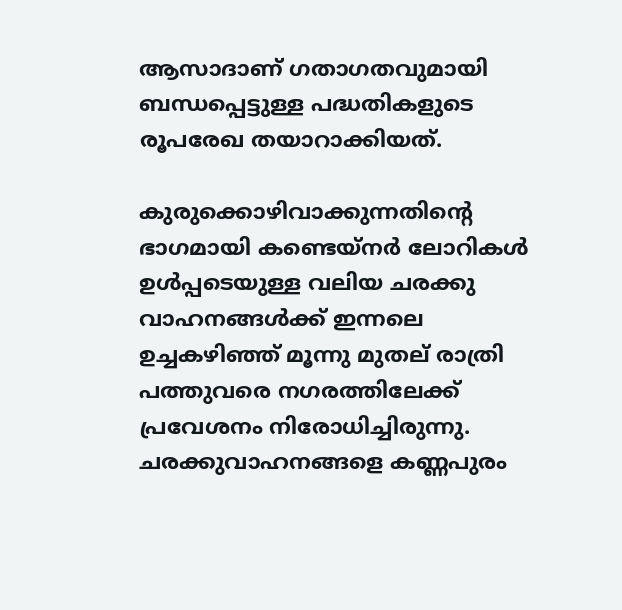ആസാദാണ് ഗതാഗതവുമായി ബന്ധപ്പെട്ടുള്ള പദ്ധതികളുടെ രൂപരേഖ തയാറാക്കിയത്.

കുരുക്കൊഴിവാക്കുന്നതിന്‍റെ ഭാഗമായി കണ്ടെയ്നർ ലോറികൾ ഉൾപ്പടെയുള്ള വലിയ ചരക്കു വാഹനങ്ങൾക്ക് ഇന്നലെ ഉച്ചകഴിഞ്ഞ് മൂന്നു മുതല് രാത്രി പത്തുവരെ നഗരത്തിലേക്ക് പ്രവേശനം നിരോധിച്ചിരുന്നു. ചരക്കുവാഹനങ്ങളെ കണ്ണപുരം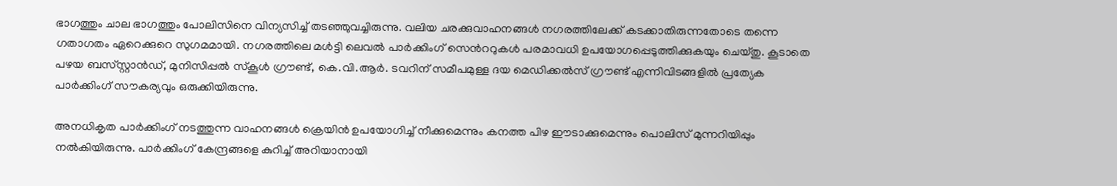ഭാഗത്തും ചാല ഭാഗത്തും പോലിസിനെ വിന്യസിച്ച് തടഞ്ഞുവച്ചിരുന്നു. വലിയ ചരക്കുവാഹനങ്ങൾ നഗരത്തിലേക്ക് കടക്കാതിരുന്നതോടെ തന്നെ ഗതാഗതം ഏറെക്കുറെ സുഗമമായി. നഗരത്തിലെ മൾട്ടി ലെവൽ പാർക്കിംഗ് സെന്‍ററുകൾ പരമാവധി ഉപയോഗപ്പെടുത്തിക്കുകയും ചെയ്തു. കൂടാതെ പഴയ ബസ്‌സ്റ്റാൻഡ്, മുനിസിപ്പൽ സ്കൂൾ ഗ്രൗണ്ട്, കെ.വി.ആർ. ടവറിന് സമീപമുള്ള ദയ മെഡിക്കൽസ് ഗ്രൗണ്ട് എന്നിവിടങ്ങളിൽ പ്രത്യേക പാർക്കിംഗ് സൗകര്യവും ഒരുക്കിയിരുന്നു.

അനധികൃത പാർക്കിംഗ് നടത്തുന്ന വാഹനങ്ങൾ ക്രെയിൻ ഉപയോഗിച്ച് നീക്കുമെന്നും കനത്ത പിഴ ഈടാക്കുമെന്നും പൊലിസ് മുന്നറിയിപ്പും നൽകിയിരുന്നു. പാർക്കിംഗ് കേന്ദ്രങ്ങളെ കുറിച്ച് അറിയാനായി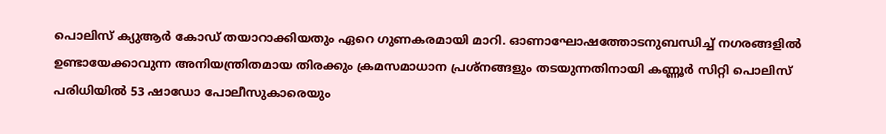പൊലിസ് ക്യുആർ കോഡ് തയാറാക്കിയതും ഏറെ ഗുണകരമായി മാറി. ഓണാഘോഷത്തോടനുബന്ധിച്ച് നഗരങ്ങളിൽ ഉണ്ടായേക്കാവുന്ന അനിയന്ത്രിതമായ തിരക്കും ക്രമസമാധാന പ്രശ്നങ്ങളും തടയുന്നതിനായി കണ്ണൂർ സിറ്റി പൊലിസ് പരിധിയിൽ 53 ഷാഡോ പോലീസുകാരെയും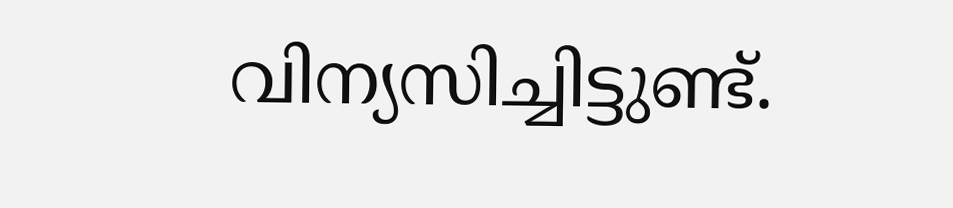വിന്യസിച്ചിട്ടുണ്ട്.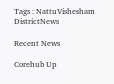Tags : NattuVishesham DistrictNews

Recent News

Corehub Up